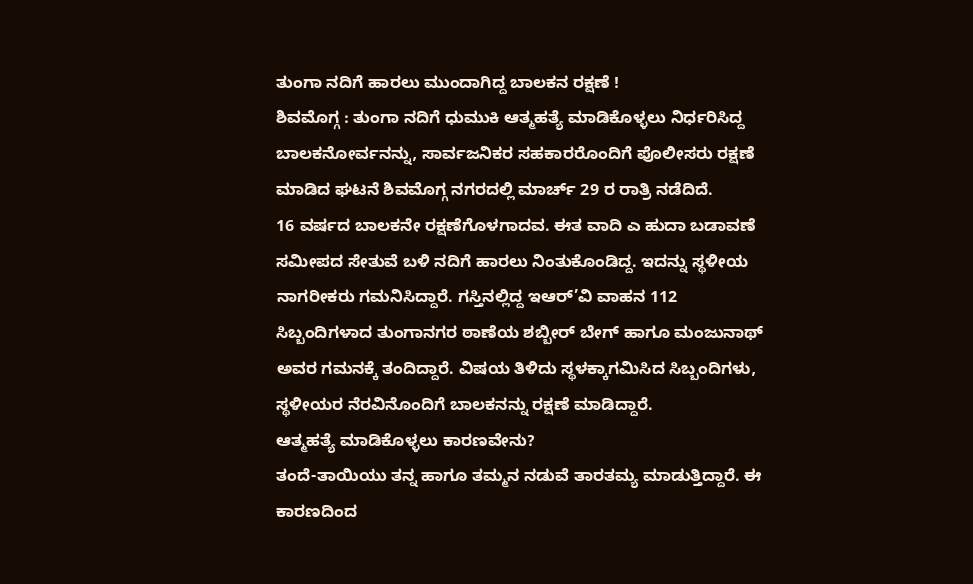ತುಂಗಾ ನದಿಗೆ ಹಾರಲು ಮುಂದಾಗಿದ್ದ ಬಾಲಕನ ರಕ್ಷಣೆ !
ಶಿವಮೊಗ್ಗ : ತುಂಗಾ ನದಿಗೆ ಧುಮುಕಿ ಆತ್ಮಹತ್ಯೆ ಮಾಡಿಕೊಳ್ಳಲು ನಿರ್ಧರಿಸಿದ್ದ ಬಾಲಕನೋರ್ವನನ್ನು, ಸಾರ್ವಜನಿಕರ ಸಹಕಾರರೊಂದಿಗೆ ಪೊಲೀಸರು ರಕ್ಷಣೆ ಮಾಡಿದ ಘಟನೆ ಶಿವಮೊಗ್ಗ ನಗರದಲ್ಲಿ ಮಾರ್ಚ್ 29 ರ ರಾತ್ರಿ ನಡೆದಿದೆ.
16 ವರ್ಷದ ಬಾಲಕನೇ ರಕ್ಷಣೆಗೊಳಗಾದವ. ಈತ ವಾದಿ ಎ ಹುದಾ ಬಡಾವಣೆ ಸಮೀಪದ ಸೇತುವೆ ಬಳಿ ನದಿಗೆ ಹಾರಲು ನಿಂತುಕೊಂಡಿದ್ದ. ಇದನ್ನು ಸ್ಥಳೀಯ ನಾಗರೀಕರು ಗಮನಿಸಿದ್ದಾರೆ. ಗಸ್ತಿನಲ್ಲಿದ್ದ ಇಆರ್’ವಿ ವಾಹನ 112 ಸಿಬ್ಬಂದಿಗಳಾದ ತುಂಗಾನಗರ ಠಾಣೆಯ ಶಬ್ಬೀರ್ ಬೇಗ್ ಹಾಗೂ ಮಂಜುನಾಥ್ ಅವರ ಗಮನಕ್ಕೆ ತಂದಿದ್ದಾರೆ. ವಿಷಯ ತಿಳಿದು ಸ್ಥಳಕ್ಕಾಗಮಿಸಿದ ಸಿಬ್ಬಂದಿಗಳು, ಸ್ಥಳೀಯರ ನೆರವಿನೊಂದಿಗೆ ಬಾಲಕನನ್ನು ರಕ್ಷಣೆ ಮಾಡಿದ್ದಾರೆ.
ಆತ್ಮಹತ್ಯೆ ಮಾಡಿಕೊಳ್ಳಲು ಕಾರಣವೇನು?
ತಂದೆ-ತಾಯಿಯು ತನ್ನ ಹಾಗೂ ತಮ್ಮನ ನಡುವೆ ತಾರತಮ್ಯ ಮಾಡುತ್ತಿದ್ದಾರೆ. ಈ ಕಾರಣದಿಂದ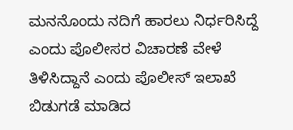ಮನನೊಂದು ನದಿಗೆ ಹಾರಲು ನಿರ್ಧರಿಸಿದ್ದೆ ಎಂದು ಪೊಲೀಸರ ವಿಚಾರಣೆ ವೇಳೆ ತಿಳಿಸಿದ್ದಾನೆ ಎಂದು ಪೊಲೀಸ್ ಇಲಾಖೆ ಬಿಡುಗಡೆ ಮಾಡಿದ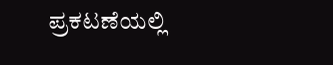ಪ್ರಕಟಣೆಯಲ್ಲಿ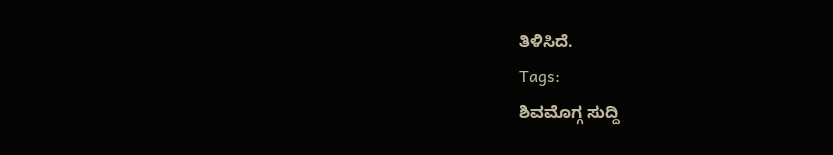ತಿಳಿಸಿದೆ.
Tags:
ಶಿವಮೊಗ್ಗ ಸುದ್ದಿ